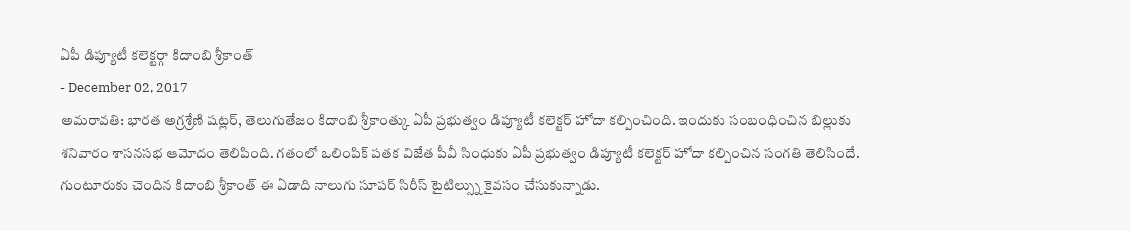ఏపీ డిప్యూటీ కలెక్టర్గా కిదాంబి శ్రీకాంత్
- December 02, 2017
అమరావతి: భారత అగ్రశ్రేణి షట్లర్, తెలుగుతేజం కిదాంబి శ్రీకాంత్కు ఏపీ ప్రభుత్వం డిప్యూటీ కలెక్టర్ హోదా కల్పించింది. ఇందుకు సంబంధించిన బిల్లుకు శనివారం శాసనసభ ఆమోదం తెలిపింది. గతంలో ఒలింపిక్ పతక విజేత పీవీ సింధుకు ఏపీ ప్రభుత్వం డిప్యూటీ కలెక్టర్ హోదా కల్పించిన సంగతి తెలిసిందే.
గుంటూరుకు చెందిన కిదాంబి శ్రీకాంత్ ఈ ఏడాది నాలుగు సూపర్ సిరీస్ టైటిల్స్ను కైవసం చేసుకున్నాడు.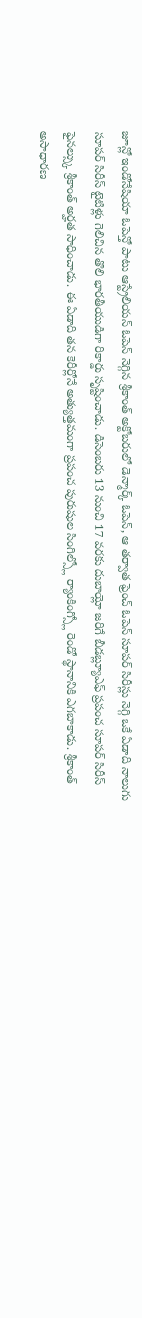జూన్లో ఇండోనేషియా ఓపెన్తో పాటు ఆస్ట్రేలియన్ ఓపెన్ నెగ్గిన శ్రీకాంత్ అక్టోబరులో డెన్మార్క్ ఓపెన్, ఆ తర్వాత ఫ్రెంచ్ ఓపెన్ సూపర్ సిరీస్లు నెగ్గి ఒకే ఏడాది నాలుగు సూపర్ సిరీస్ టైటిళ్లు గెలిచిన తొలి భారతీయుడిగా రికార్డు సృష్టించాడు. డిసెంబరు 13 నుంచి 17 వరకు దుబాయ్లో జరిగే బీడబ్ల్యూఎఫ్ ప్రపంచ సూపర్ సిరీస్ ఫైనల్స్కు శ్రీకాంత్ అర్హత సాధించాడు. ఈ ఏడాది తన కెరీర్లోనే అత్యుత్తమంగా ప్రపంచ పురుషుల సింగిల్స్లో ర్యాంకింగ్స్లో రెండో స్థానానికి ఎగబాకాడు. శ్రీకాంత్ అసాధారణ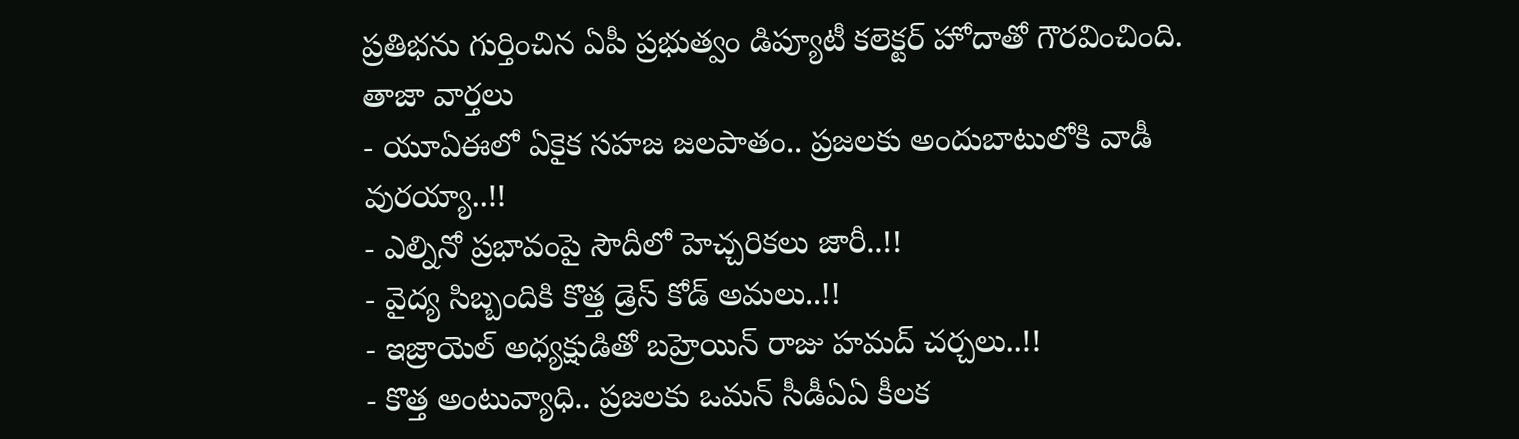ప్రతిభను గుర్తించిన ఏపీ ప్రభుత్వం డిప్యూటీ కలెక్టర్ హోదాతో గౌరవించింది.
తాజా వార్తలు
- యూఏఈలో ఏకైక సహజ జలపాతం.. ప్రజలకు అందుబాటులోకి వాడీ వురయ్యా..!!
- ఎల్నినో ప్రభావంపై సౌదీలో హెచ్చరికలు జారీ..!!
- వైద్య సిబ్బందికి కొత్త డ్రెస్ కోడ్ అమలు..!!
- ఇజ్రాయెల్ అధ్యక్షుడితో బహ్రెయిన్ రాజు హమద్ చర్చలు..!!
- కొత్త అంటువ్యాధి.. ప్రజలకు ఒమన్ సీడీఏఏ కీలక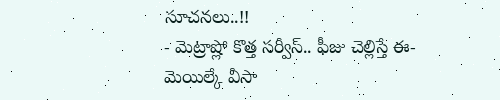సూచనలు..!!
- మెట్రాష్లో కొత్త సర్వీస్.. ఫీజు చెల్లిస్తే ఈ-మెయిల్కే వీసా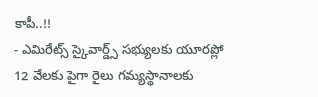కాపీ..!!
- ఎమిరేట్స్ స్కైవార్డ్స్ సభ్యులకు యూరప్లో 12 వేలకు పైగా రైలు గమ్యస్థానాలకు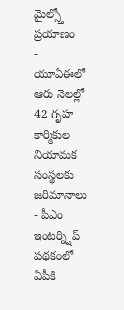మైల్స్తో ప్రయాణం
- యూఏఈలో ఆరు నెలల్లో 42 గృహ కార్మికుల నియామక సంస్థలకు జరిమానాలు
- పీఎం ఇంటర్న్షిప్ పథకంలో ఏపీకి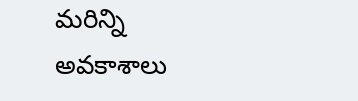మరిన్ని అవకాశాలు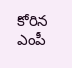కోరిన ఎంపీ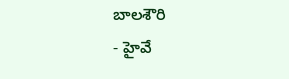బాలశౌరి
- హైవే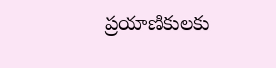ప్రయాణికులకు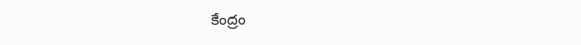కేంద్రం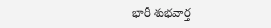భారీ శుభవార్త